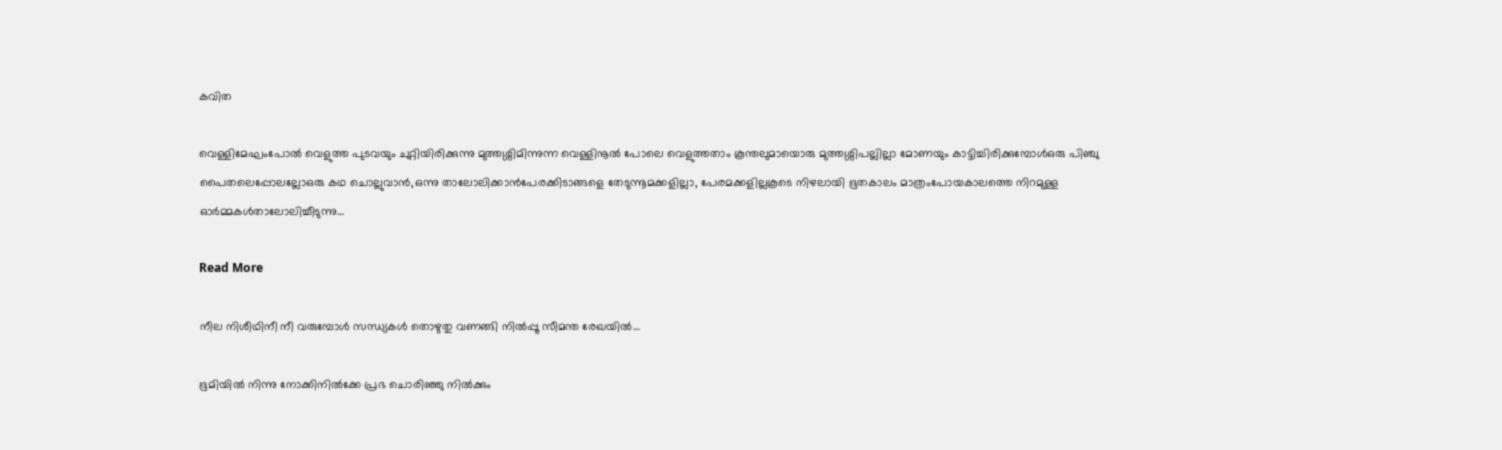കവിത

വെള്ളിമേഘംപോൽ വെളുത്ത പുടവയും ചുറ്റിയിരിക്കുന്നു മുത്തശ്ശിമിന്നുന്ന വെള്ളിനൂൽ പോലെ വെളുത്തതാം കൂന്തലുമായൊരു മുത്തശ്ശിപല്ലില്ലാ മോണയും കാട്ടിച്ചിരിക്കുമ്പോൾഒരു പിഞ്ചു പൈതലെപ്പോലല്ലോഒരു കഥ ചൊല്ലുവാൻ,ഒന്നു താലോലിക്കാൻപേരക്കിടാങ്ങളെ തേടുന്നൂമക്കളില്ലാ, പേരമക്കളില്ലകൂടെ നിഴലായി ഭൂതകാലം മാത്രംപോയകാലത്തെ നിറമുള്ള ഓർമ്മകൾതാലോലിച്ചീടുന്നു…

Read More

നീല നിശീഥിനീ നീ വരുമ്പോൾ സന്ധ്യകൾ തൊഴുതു വണങ്ങി നിൽപ്പൂ സീമന്ത രേഖയിൽ…

ഭൂമിയിൽ നിന്നു നോക്കിനിൽക്കേ പ്രഭ ചൊരിഞ്ഞു നിൽക്കും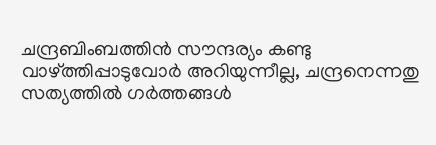ചന്ദ്രബിംബത്തിൻ സൗന്ദര്യം കണ്ടു വാഴ്ത്തിപ്പാടുവോർ അറിയുന്നീല്ല, ചന്ദ്രനെന്നതു സത്യത്തിൽ ഗർത്തങ്ങൾ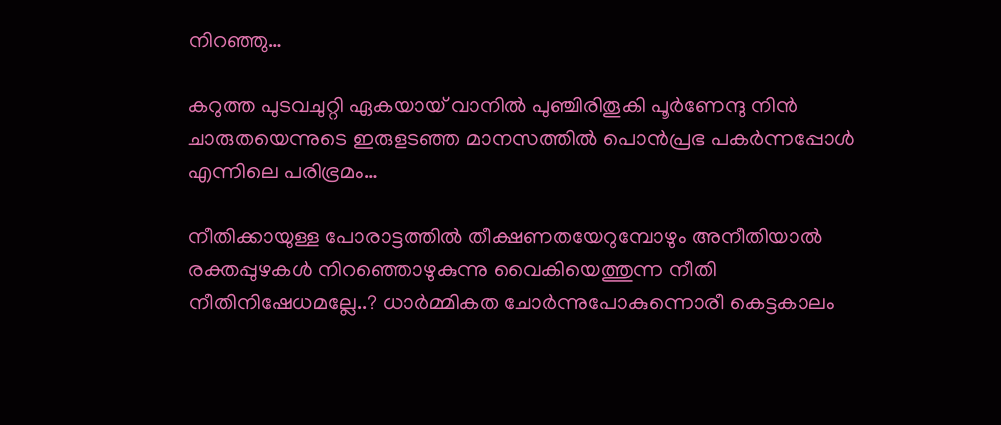നിറഞ്ഞു…

കറുത്ത പുടവചുറ്റി ഏകയായ് വാനിൽ പുഞ്ചിരിതൂകി പൂർണേന്ദു നിൻ ചാരുതയെന്നുടെ ഇരുളടഞ്ഞ മാനസത്തിൽ പൊൻപ്രഭ പകർന്നപ്പോൾ എന്നിലെ പരിഭ്രമം…

നീതിക്കായുള്ള പോരാട്ടത്തിൽ തീക്ഷണതയേറുമ്പോഴും അനീതിയാൽ രക്തപ്പുഴകൾ നിറഞ്ഞൊഴുകുന്നു വൈകിയെത്തുന്ന നീതി നീതിനിഷേധമല്ലേ..? ധാർമ്മികത ചോർന്നുപോകുന്നൊരീ കെട്ടകാലം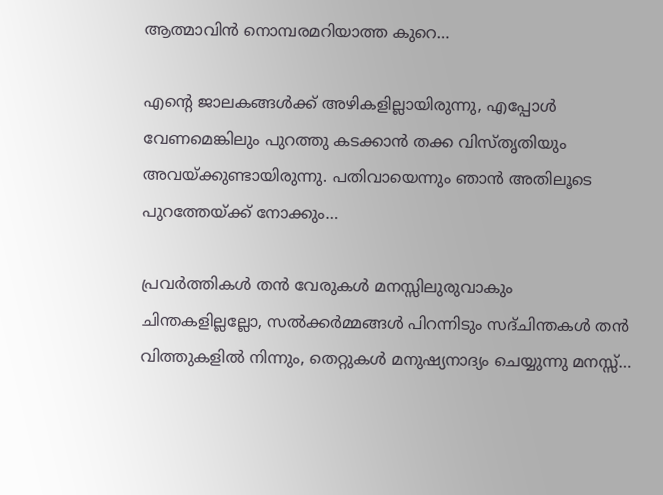ആത്മാവിൻ നൊമ്പരമറിയാത്ത കുറെ…

എന്റെ ജാലകങ്ങൾക്ക് അഴികളില്ലായിരുന്നു, എപ്പോൾ വേണമെങ്കിലും പുറത്തു കടക്കാൻ തക്ക വിസ്തൃതിയും അവയ്ക്കുണ്ടായിരുന്നു. പതിവായെന്നും ഞാൻ അതിലൂടെ പുറത്തേയ്ക്ക് നോക്കും…

പ്രവർത്തികൾ തൻ വേരുകൾ മനസ്സിലുരുവാകും ചിന്തകളില്ലല്ലോ, സൽക്കർമ്മങ്ങൾ പിറന്നിടും സദ്ചിന്തകൾ തൻ വിത്തുകളിൽ നിന്നും, തെറ്റുകൾ മനുഷ്യനാദ്യം ചെയ്യുന്നു മനസ്സ്…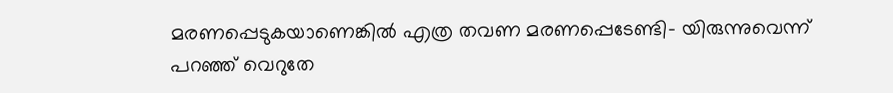മരണപ്പെടുകയാണെങ്കിൽ എത്ര തവണ മരണപ്പെടേണ്ടി- യിരുന്നുവെന്ന് പറഞ്ഞ് വെറുതേ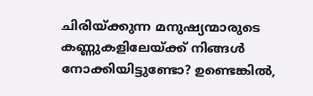ചിരിയ്ക്കുന്ന മനുഷ്യന്മാരുടെ കണ്ണുകളിലേയ്ക്ക് നിങ്ങൾ നോക്കിയിട്ടുണ്ടോ? ഉണ്ടെങ്കിൽ,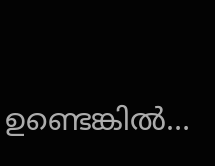ഉണ്ടെങ്കിൽ…